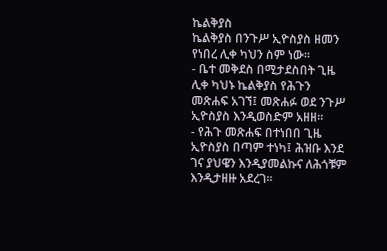ኬልቅያስ
ኬልቅያስ በንጉሥ ኢዮስያስ ዘመን የነበረ ሊቀ ካህን ስም ነው።
- ቤተ መቅደስ በሚታደስበት ጊዜ ሊቀ ካህኑ ኬልቅያስ የሕጉን መጽሐፍ አገኘ፤ መጽሐፉ ወደ ንጉሥ ኢዮስያስ እንዲወስድም አዘዘ።
- የሕጉ መጽሐፍ በተነበበ ጊዜ ኢዮስያስ በጣም ተነካ፤ ሕዝቡ እንደ ገና ያህዌን እንዲያመልኩና ለሕጎቹም እንዲታዘዙ አደረገ።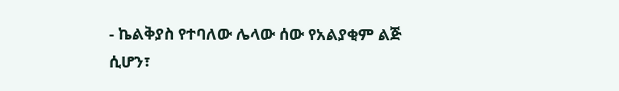- ኬልቅያስ የተባለው ሌላው ሰው የአልያቂም ልጅ ሲሆን፣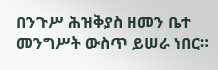በንጉሥ ሕዝቅያስ ዘመን ቤተ መንግሥት ውስጥ ይሠራ ነበር።